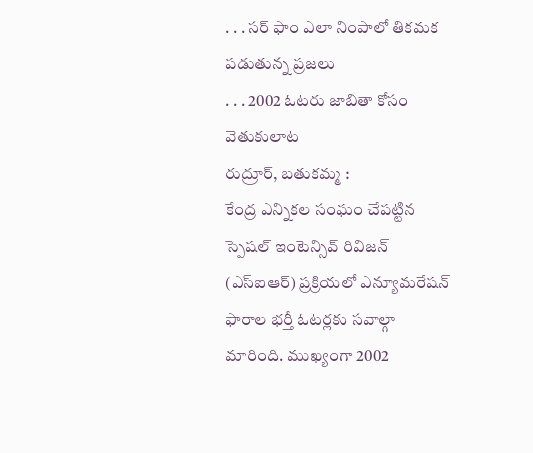. . . సర్ ఫాం ఎలా నింపాలో తికమక పడుతున్న ప్రజలు
. . . 2002 ఓటరు జాబితా కోసం వెతుకులాట
రుద్రూర్, బతుకమ్మ :
కేంద్ర ఎన్నికల సంఘం చేపట్టిన స్పెషల్ ఇంటెన్సివ్ రివిజన్ (ఎస్ఐఆర్) ప్రక్రియలో ఎన్యూమరేషన్ ఫారాల భర్తీ ఓటర్లకు సవాల్గా మారింది. ముఖ్యంగా 2002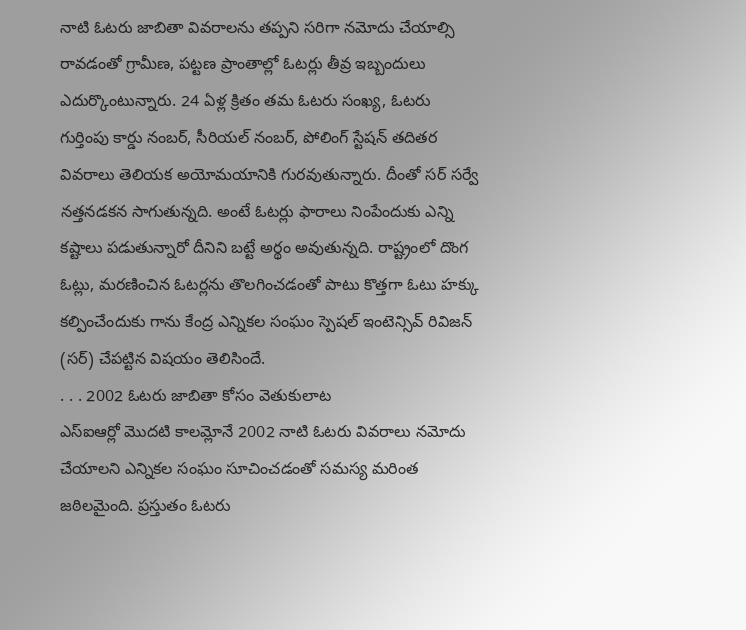నాటి ఓటరు జాబితా వివరాలను తప్పని సరిగా నమోదు చేయాల్సి రావడంతో గ్రామీణ, పట్టణ ప్రాంతాల్లో ఓటర్లు తీవ్ర ఇబ్బందులు ఎదుర్కొంటున్నారు. 24 ఏళ్ల క్రితం తమ ఓటరు సంఖ్య, ఓటరు గుర్తింపు కార్డు నంబర్, సీరియల్ నంబర్, పోలింగ్ స్టేషన్ తదితర వివరాలు తెలియక అయోమయానికి గురవుతున్నారు. దీంతో సర్ సర్వే నత్తనడకన సాగుతున్నది. అంటే ఓటర్లు ఫారాలు నింపేందుకు ఎన్ని కష్టాలు పడుతున్నారో దీనిని బట్టే అర్థం అవుతున్నది. రాష్ట్రంలో దొంగ ఓట్లు, మరణించిన ఓటర్లను తొలగించడంతో పాటు కొత్తగా ఓటు హక్కు కల్పించేందుకు గాను కేంద్ర ఎన్నికల సంఘం స్పెషల్ ఇంటెన్సివ్ రివిజన్ (సర్) చేపట్టిన విషయం తెలిసిందే.
. . . 2002 ఓటరు జాబితా కోసం వెతుకులాట
ఎస్ఐఆర్లో మొదటి కాలమ్లోనే 2002 నాటి ఓటరు వివరాలు నమోదు చేయాలని ఎన్నికల సంఘం సూచించడంతో సమస్య మరింత జఠిలమైంది. ప్రస్తుతం ఓటరు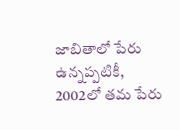జాబితాలో పేరు ఉన్నప్పటికీ, 2002లో తమ పేరు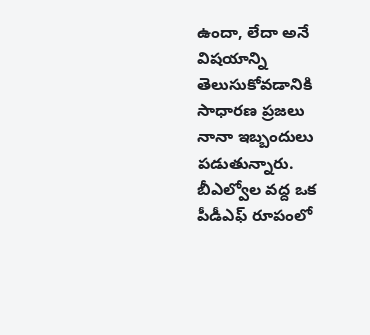ఉందా, లేదా అనే విషయాన్ని తెలుసుకోవడానికి సాధారణ ప్రజలు నానా ఇబ్బందులు పడుతున్నారు. బీఎల్వోల వద్ద ఒక పీడీఎఫ్ రూపంలో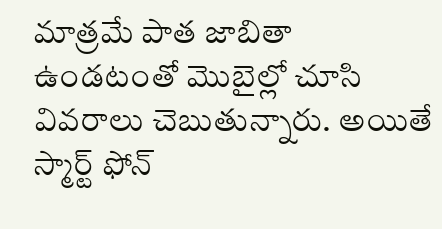మాత్రమే పాత జాబితా ఉండటంతో మొబైల్లో చూసి వివరాలు చెబుతున్నారు. అయితే స్మార్ట్ ఫోన్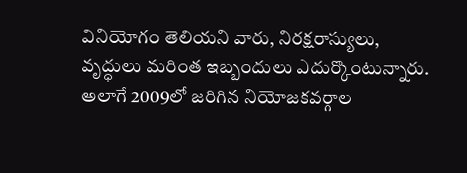వినియోగం తెలియని వారు, నిరక్షరాస్యులు, వృద్ధులు మరింత ఇబ్బందులు ఎదుర్కొంటున్నారు. అలాగే 2009లో జరిగిన నియోజకవర్గాల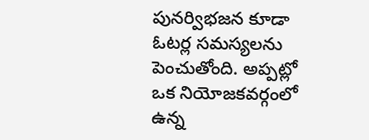పునర్విభజన కూడా ఓటర్ల సమస్యలను పెంచుతోంది. అప్పట్లో ఒక నియోజకవర్గంలో ఉన్న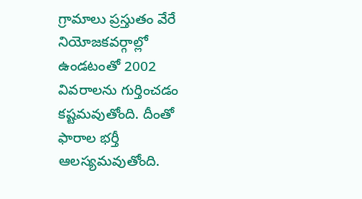గ్రామాలు ప్రస్తుతం వేరే నియోజకవర్గాల్లో ఉండటంతో 2002 వివరాలను గుర్తించడం కష్టమవుతోంది. దీంతో ఫారాల భర్తీ ఆలస్యమవుతోంది.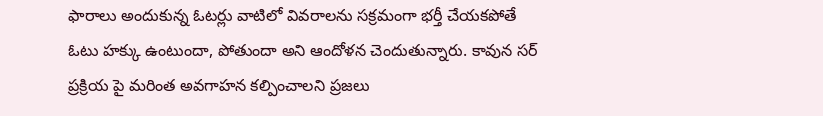ఫారాలు అందుకున్న ఓటర్లు వాటిలో వివరాలను సక్రమంగా భర్తీ చేయకపోతే ఓటు హక్కు ఉంటుందా, పోతుందా అని ఆందోళన చెందుతున్నారు. కావున సర్ ప్రక్రియ పై మరింత అవగాహన కల్పించాలని ప్రజలు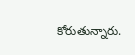కోరుతున్నారు.